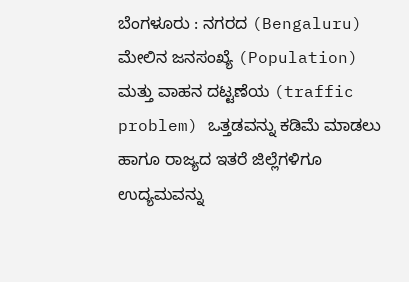ಬೆಂಗಳೂರು : ನಗರದ (Bengaluru) ಮೇಲಿನ ಜನಸಂಖ್ಯೆ (Population) ಮತ್ತು ವಾಹನ ದಟ್ಟಣೆಯ (traffic problem) ಒತ್ತಡವನ್ನು ಕಡಿಮೆ ಮಾಡಲು ಹಾಗೂ ರಾಜ್ಯದ ಇತರೆ ಜಿಲ್ಲೆಗಳಿಗೂ ಉದ್ಯಮವನ್ನು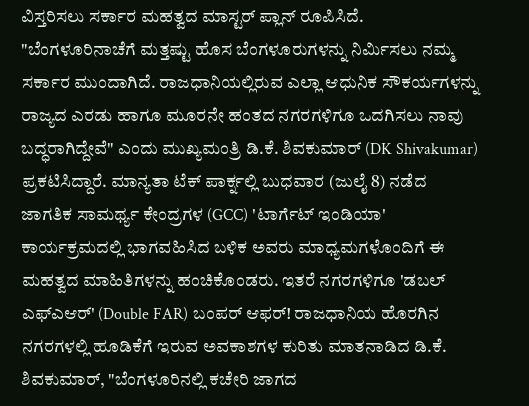ವಿಸ್ತರಿಸಲು ಸರ್ಕಾರ ಮಹತ್ವದ ಮಾಸ್ಟರ್ ಪ್ಲಾನ್ ರೂಪಿಸಿದೆ.
"ಬೆಂಗಳೂರಿನಾಚೆಗೆ ಮತ್ತಷ್ಟು ಹೊಸ ಬೆಂಗಳೂರುಗಳನ್ನು ನಿರ್ಮಿಸಲು ನಮ್ಮ ಸರ್ಕಾರ ಮುಂದಾಗಿದೆ. ರಾಜಧಾನಿಯಲ್ಲಿರುವ ಎಲ್ಲಾ ಆಧುನಿಕ ಸೌಕರ್ಯಗಳನ್ನು ರಾಜ್ಯದ ಎರಡು ಹಾಗೂ ಮೂರನೇ ಹಂತದ ನಗರಗಳಿಗೂ ಒದಗಿಸಲು ನಾವು ಬದ್ಧರಾಗಿದ್ದೇವೆ" ಎಂದು ಮುಖ್ಯಮಂತ್ರಿ ಡಿ.ಕೆ. ಶಿವಕುಮಾರ್ (DK Shivakumar) ಪ್ರಕಟಿಸಿದ್ದಾರೆ. ಮಾನ್ಯತಾ ಟೆಕ್ ಪಾರ್ಕ್ನಲ್ಲಿ ಬುಧವಾರ (ಜುಲೈ 8) ನಡೆದ ಜಾಗತಿಕ ಸಾಮರ್ಥ್ಯ ಕೇಂದ್ರಗಳ (GCC) 'ಟಾರ್ಗೆಟ್ ಇಂಡಿಯಾ' ಕಾರ್ಯಕ್ರಮದಲ್ಲಿ ಭಾಗವಹಿಸಿದ ಬಳಿಕ ಅವರು ಮಾಧ್ಯಮಗಳೊಂದಿಗೆ ಈ ಮಹತ್ವದ ಮಾಹಿತಿಗಳನ್ನು ಹಂಚಿಕೊಂಡರು. ಇತರೆ ನಗರಗಳಿಗೂ 'ಡಬಲ್ ಎಫ್ಎಆರ್' (Double FAR) ಬಂಪರ್ ಆಫರ್! ರಾಜಧಾನಿಯ ಹೊರಗಿನ ನಗರಗಳಲ್ಲಿ ಹೂಡಿಕೆಗೆ ಇರುವ ಅವಕಾಶಗಳ ಕುರಿತು ಮಾತನಾಡಿದ ಡಿ.ಕೆ. ಶಿವಕುಮಾರ್, "ಬೆಂಗಳೂರಿನಲ್ಲಿ ಕಚೇರಿ ಜಾಗದ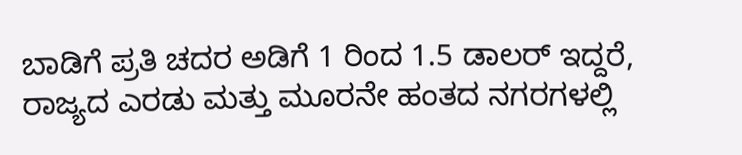ಬಾಡಿಗೆ ಪ್ರತಿ ಚದರ ಅಡಿಗೆ 1 ರಿಂದ 1.5 ಡಾಲರ್ ಇದ್ದರೆ, ರಾಜ್ಯದ ಎರಡು ಮತ್ತು ಮೂರನೇ ಹಂತದ ನಗರಗಳಲ್ಲಿ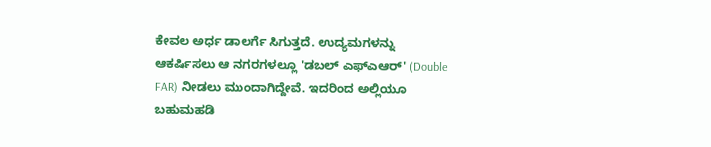ಕೇವಲ ಅರ್ಧ ಡಾಲರ್ಗೆ ಸಿಗುತ್ತದೆ. ಉದ್ಯಮಗಳನ್ನು ಆಕರ್ಷಿಸಲು ಆ ನಗರಗಳಲ್ಲೂ 'ಡಬಲ್ ಎಫ್ಎಆರ್' (Double FAR) ನೀಡಲು ಮುಂದಾಗಿದ್ದೇವೆ. ಇದರಿಂದ ಅಲ್ಲಿಯೂ ಬಹುಮಹಡಿ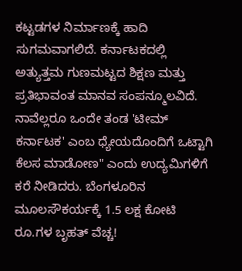ಕಟ್ಟಡಗಳ ನಿರ್ಮಾಣಕ್ಕೆ ಹಾದಿ ಸುಗಮವಾಗಲಿದೆ. ಕರ್ನಾಟಕದಲ್ಲಿ ಅತ್ಯುತ್ತಮ ಗುಣಮಟ್ಟದ ಶಿಕ್ಷಣ ಮತ್ತು ಪ್ರತಿಭಾವಂತ ಮಾನವ ಸಂಪನ್ಮೂಲವಿದೆ. ನಾವೆಲ್ಲರೂ ಒಂದೇ ತಂಡ 'ಟೀಮ್ ಕರ್ನಾಟಕ' ಎಂಬ ಧ್ಯೇಯದೊಂದಿಗೆ ಒಟ್ಟಾಗಿ ಕೆಲಸ ಮಾಡೋಣ" ಎಂದು ಉದ್ಯಮಿಗಳಿಗೆ ಕರೆ ನೀಡಿದರು. ಬೆಂಗಳೂರಿನ ಮೂಲಸೌಕರ್ಯಕ್ಕೆ 1.5 ಲಕ್ಷ ಕೋಟಿ ರೂ.ಗಳ ಬೃಹತ್ ವೆಚ್ಚ!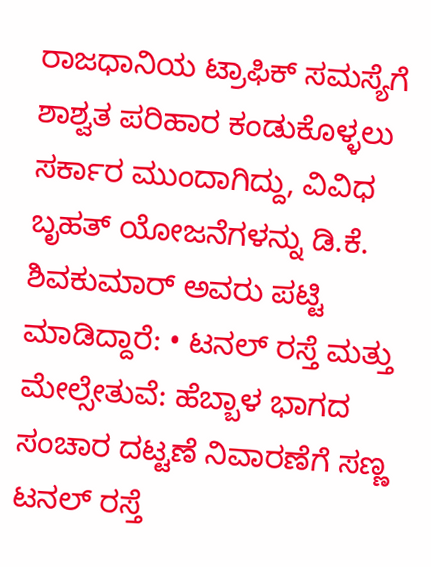ರಾಜಧಾನಿಯ ಟ್ರಾಫಿಕ್ ಸಮಸ್ಯೆಗೆ ಶಾಶ್ವತ ಪರಿಹಾರ ಕಂಡುಕೊಳ್ಳಲು ಸರ್ಕಾರ ಮುಂದಾಗಿದ್ದು, ವಿವಿಧ ಬೃಹತ್ ಯೋಜನೆಗಳನ್ನು ಡಿ.ಕೆ. ಶಿವಕುಮಾರ್ ಅವರು ಪಟ್ಟಿ ಮಾಡಿದ್ದಾರೆ: • ಟನಲ್ ರಸ್ತೆ ಮತ್ತು ಮೇಲ್ಸೇತುವೆ: ಹೆಬ್ಬಾಳ ಭಾಗದ ಸಂಚಾರ ದಟ್ಟಣೆ ನಿವಾರಣೆಗೆ ಸಣ್ಣ ಟನಲ್ ರಸ್ತೆ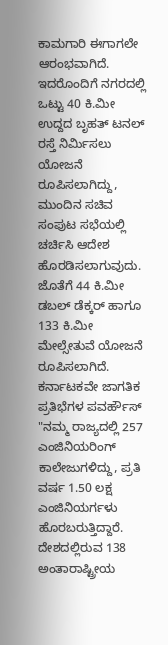ಕಾಮಗಾರಿ ಈಗಾಗಲೇ ಆರಂಭವಾಗಿದೆ. ಇದರೊಂದಿಗೆ ನಗರದಲ್ಲಿ ಒಟ್ಟು 40 ಕಿ.ಮೀ ಉದ್ದದ ಬೃಹತ್ ಟನಲ್ ರಸ್ತೆ ನಿರ್ಮಿಸಲು ಯೋಜನೆ ರೂಪಿಸಲಾಗಿದ್ದು, ಮುಂದಿನ ಸಚಿವ ಸಂಪುಟ ಸಭೆಯಲ್ಲಿ ಚರ್ಚಿಸಿ ಆದೇಶ ಹೊರಡಿಸಲಾಗುವುದು. ಜೊತೆಗೆ 44 ಕಿ.ಮೀ ಡಬಲ್ ಡೆಕ್ಕರ್ ಹಾಗೂ 133 ಕಿ.ಮೀ ಮೇಲ್ಸೇತುವೆ ಯೋಜನೆ ರೂಪಿಸಲಾಗಿದೆ. ಕರ್ನಾಟಕವೇ ಜಾಗತಿಕ ಪ್ರತಿಭೆಗಳ ಪವರ್ಹೌಸ್ "ನಮ್ಮ ರಾಜ್ಯದಲ್ಲಿ 257 ಎಂಜಿನಿಯರಿಂಗ್ ಕಾಲೇಜುಗಳಿದ್ದು, ಪ್ರತಿ ವರ್ಷ 1.50 ಲಕ್ಷ ಎಂಜಿನಿಯರ್ಗಳು ಹೊರಬರುತ್ತಿದ್ದಾರೆ. ದೇಶದಲ್ಲಿರುವ 138 ಅಂತಾರಾಷ್ಟ್ರೀಯ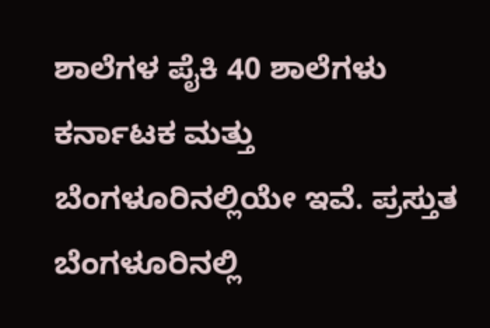ಶಾಲೆಗಳ ಪೈಕಿ 40 ಶಾಲೆಗಳು ಕರ್ನಾಟಕ ಮತ್ತು ಬೆಂಗಳೂರಿನಲ್ಲಿಯೇ ಇವೆ. ಪ್ರಸ್ತುತ ಬೆಂಗಳೂರಿನಲ್ಲಿ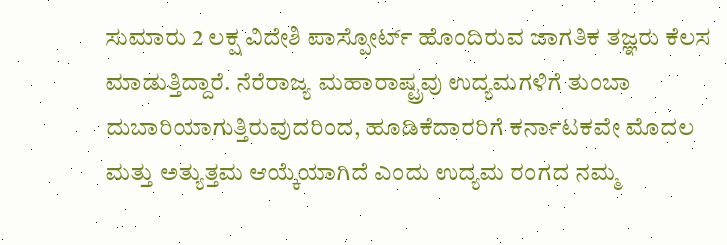ಸುಮಾರು 2 ಲಕ್ಷ ವಿದೇಶಿ ಪಾಸ್ಪೋರ್ಟ್ ಹೊಂದಿರುವ ಜಾಗತಿಕ ತಜ್ಞರು ಕೆಲಸ ಮಾಡುತ್ತಿದ್ದಾರೆ. ನೆರೆರಾಜ್ಯ ಮಹಾರಾಷ್ಟ್ರವು ಉದ್ಯಮಗಳಿಗೆ ತುಂಬಾ ದುಬಾರಿಯಾಗುತ್ತಿರುವುದರಿಂದ, ಹೂಡಿಕೆದಾರರಿಗೆ ಕರ್ನಾಟಕವೇ ಮೊದಲ ಮತ್ತು ಅತ್ಯುತ್ತಮ ಆಯ್ಕೆಯಾಗಿದೆ ಎಂದು ಉದ್ಯಮ ರಂಗದ ನಮ್ಮ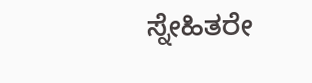ಸ್ನೇಹಿತರೇ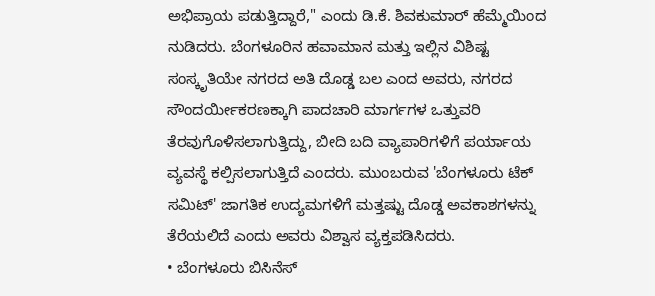ಅಭಿಪ್ರಾಯ ಪಡುತ್ತಿದ್ದಾರೆ," ಎಂದು ಡಿ.ಕೆ. ಶಿವಕುಮಾರ್ ಹೆಮ್ಮೆಯಿಂದ ನುಡಿದರು. ಬೆಂಗಳೂರಿನ ಹವಾಮಾನ ಮತ್ತು ಇಲ್ಲಿನ ವಿಶಿಷ್ಟ ಸಂಸ್ಕೃತಿಯೇ ನಗರದ ಅತಿ ದೊಡ್ಡ ಬಲ ಎಂದ ಅವರು, ನಗರದ ಸೌಂದರ್ಯೀಕರಣಕ್ಕಾಗಿ ಪಾದಚಾರಿ ಮಾರ್ಗಗಳ ಒತ್ತುವರಿ ತೆರವುಗೊಳಿಸಲಾಗುತ್ತಿದ್ದು, ಬೀದಿ ಬದಿ ವ್ಯಾಪಾರಿಗಳಿಗೆ ಪರ್ಯಾಯ ವ್ಯವಸ್ಥೆ ಕಲ್ಪಿಸಲಾಗುತ್ತಿದೆ ಎಂದರು. ಮುಂಬರುವ 'ಬೆಂಗಳೂರು ಟೆಕ್ ಸಮಿಟ್' ಜಾಗತಿಕ ಉದ್ಯಮಗಳಿಗೆ ಮತ್ತಷ್ಟು ದೊಡ್ಡ ಅವಕಾಶಗಳನ್ನು ತೆರೆಯಲಿದೆ ಎಂದು ಅವರು ವಿಶ್ವಾಸ ವ್ಯಕ್ತಪಡಿಸಿದರು.
• ಬೆಂಗಳೂರು ಬಿಸಿನೆಸ್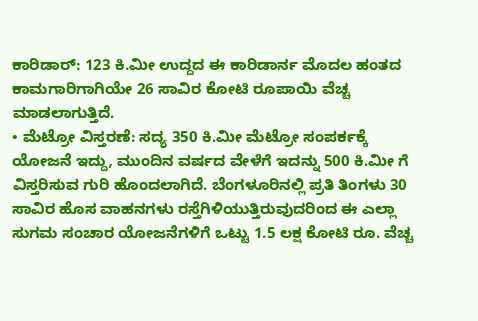ಕಾರಿಡಾರ್: 123 ಕಿ.ಮೀ ಉದ್ದದ ಈ ಕಾರಿಡಾರ್ನ ಮೊದಲ ಹಂತದ ಕಾಮಗಾರಿಗಾಗಿಯೇ 26 ಸಾವಿರ ಕೋಟಿ ರೂಪಾಯಿ ವೆಚ್ಚ ಮಾಡಲಾಗುತ್ತಿದೆ.
• ಮೆಟ್ರೋ ವಿಸ್ತರಣೆ: ಸದ್ಯ 350 ಕಿ.ಮೀ ಮೆಟ್ರೋ ಸಂಪರ್ಕಕ್ಕೆ ಯೋಜನೆ ಇದ್ದು, ಮುಂದಿನ ವರ್ಷದ ವೇಳೆಗೆ ಇದನ್ನು 500 ಕಿ.ಮೀ ಗೆ ವಿಸ್ತರಿಸುವ ಗುರಿ ಹೊಂದಲಾಗಿದೆ. ಬೆಂಗಳೂರಿನಲ್ಲಿ ಪ್ರತಿ ತಿಂಗಳು 30 ಸಾವಿರ ಹೊಸ ವಾಹನಗಳು ರಸ್ತೆಗಿಳಿಯುತ್ತಿರುವುದರಿಂದ ಈ ಎಲ್ಲಾ ಸುಗಮ ಸಂಚಾರ ಯೋಜನೆಗಳಿಗೆ ಒಟ್ಟು 1.5 ಲಕ್ಷ ಕೋಟಿ ರೂ. ವೆಚ್ಚ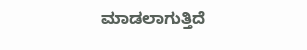ಮಾಡಲಾಗುತ್ತಿದೆ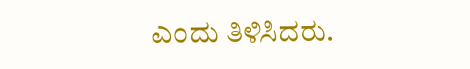ಎಂದು ತಿಳಿಸಿದರು.